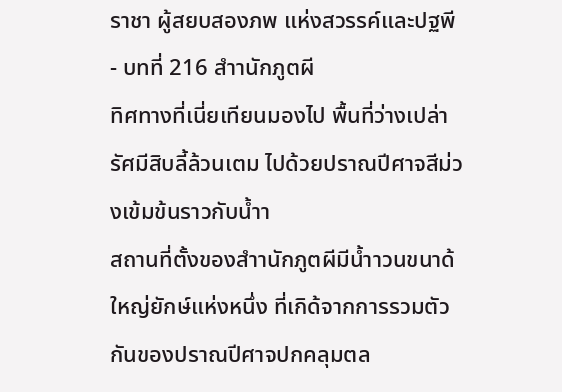ราชา ผู้สยบสองภพ แห่งสวรรค์และปฐพี - บทที่ 216 สำานักภูตผี
ทิศทางที่เนี่ยเทียนมองไป พื้นที่ว่างเปล่ารัศมีสิบลี้ล้วนเตม ไปด้วยปราณปีศาจสีม่วงเข้มข้นราวกับน้ำา
สถานที่ตั้งของสำานักภูตผีมีน้ำาวนขนาด้ใหญ่ยักษ์แห่งหนึ่ง ที่เกิด้จากการรวมตัวกันของปราณปีศาจปกคลุมตล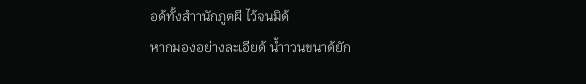อด้ทั้งสำานักภูตผี ไว้จนมิด้
หากมองอย่างละเอียด้ น้ำาวนขนาด้ยัก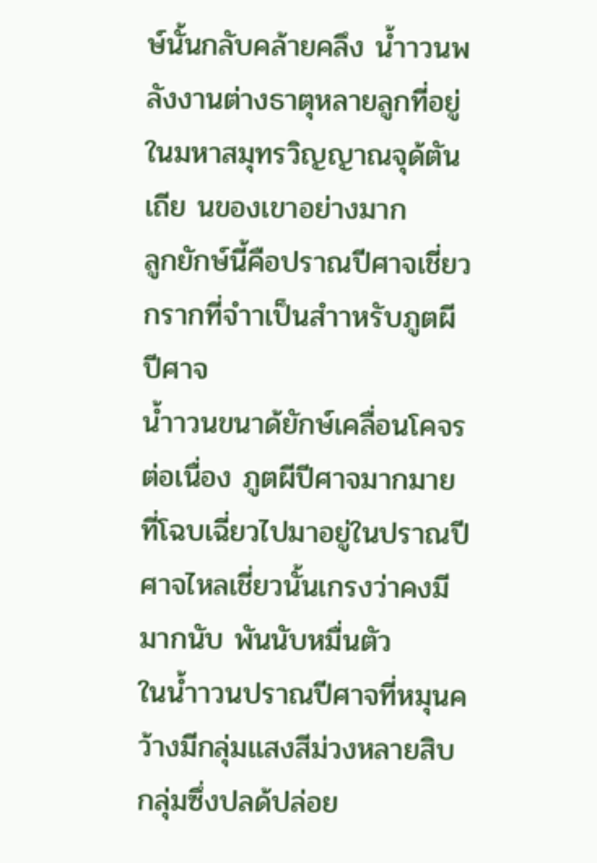ษ์นั้นกลับคล้ายคลึง น้ำาวนพลังงานต่างธาตุหลายลูกที่อยู่ในมหาสมุทรวิญญาณจุด้ตันเถีย นของเขาอย่างมาก
ลูกยักษ์นี้คือปราณปีศาจเชี่ยวกรากที่จำาเป็นสำาหรับภูตผีปีศาจ
น้ำาวนขนาด้ยักษ์เคลื่อนโคจรต่อเนื่อง ภูตผีปีศาจมากมาย ที่โฉบเฉี่ยวไปมาอยู่ในปราณปีศาจไหลเชี่ยวนั้นเกรงว่าคงมีมากนับ พันนับหมื่นตัว
ในน้ำาวนปราณปีศาจที่หมุนคว้างมีกลุ่มแสงสีม่วงหลายสิบ กลุ่มซึ่งปลด้ปล่อย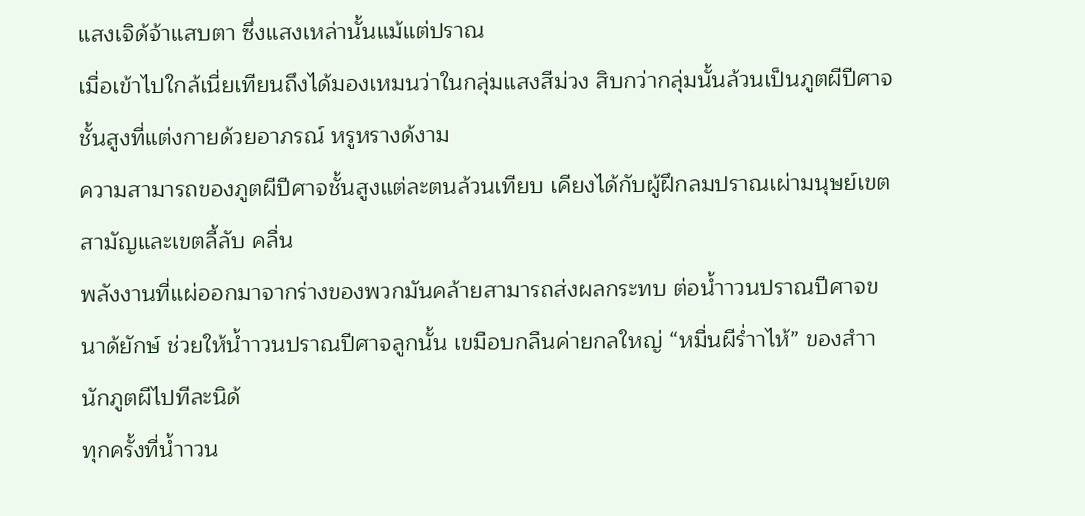แสงเจิด้จ้าแสบตา ซึ่งแสงเหล่านั้นแม้แต่ปราณ
เมื่อเข้าไปใกล้เนี่ยเทียนถึงได้มองเหมนว่าในกลุ่มแสงสีม่วง สิบกว่ากลุ่มนั้นล้วนเป็นภูตผีปีศาจชั้นสูงที่แต่งกายด้วยอาภรณ์ หรูหรางด้งาม
ความสามารถของภูตผีปีศาจชั้นสูงแต่ละตนล้วนเทียบ เคียงได้กับผู้ฝึกลมปราณเผ่ามนุษย์เขตสามัญและเขตลี้ลับ คลื่น
พลังงานที่แผ่ออกมาจากร่างของพวกมันคล้ายสามารถส่งผลกระทบ ต่อน้ำาวนปราณปีศาจขนาด้ยักษ์ ช่วยให้น้ำาวนปราณปีศาจลูกนั้น เขมือบกลืนค่ายกลใหญ่ “หมื่นผีร่ำาไห้” ของสำานักภูตผีไปทีละนิด้
ทุกครั้งที่น้ำาวน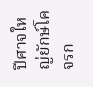ปีศาจใหญ่ยักษ์โคจรก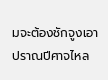มจะต้องชักจูงเอา ปราณปีศาจไหล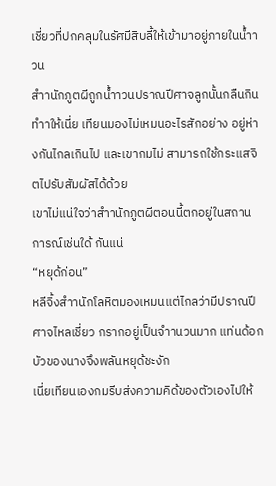เชี่ยวที่ปกคลุมในรัศมีสิบลี้ให้เข้ามาอยู่ภายในน้ำาวน
สำานักภูตผีถูกน้ำาวนปราณปีศาจลูกนั้นกลืนกิน ทำาให้เนี่ย เทียนมองไม่เหมนอะไรสักอย่าง อยู่ห่างกันไกลเกินไป และเขากมไม่ สามารถใช้กระแสจิตไปรับสัมผัสได้ด้วย
เขาไม่แน่ใจว่าสำานักภูตผีตอนนี้ตกอยู่ในสถานการณ์เช่นใด้ กันแน่
“หยุด้ก่อน”
หลีจิ้งสำานักโลหิตมองเหมนแต่ไกลว่ามีปราณปีศาจไหลเชี่ยว กรากอยู่เป็นจำานวนมาก แท่นด้อกบัวของนางจึงพลันหยุด้ชะงัก
เนี่ยเทียนเองกมรีบส่งความคิด้ของตัวเองไปให้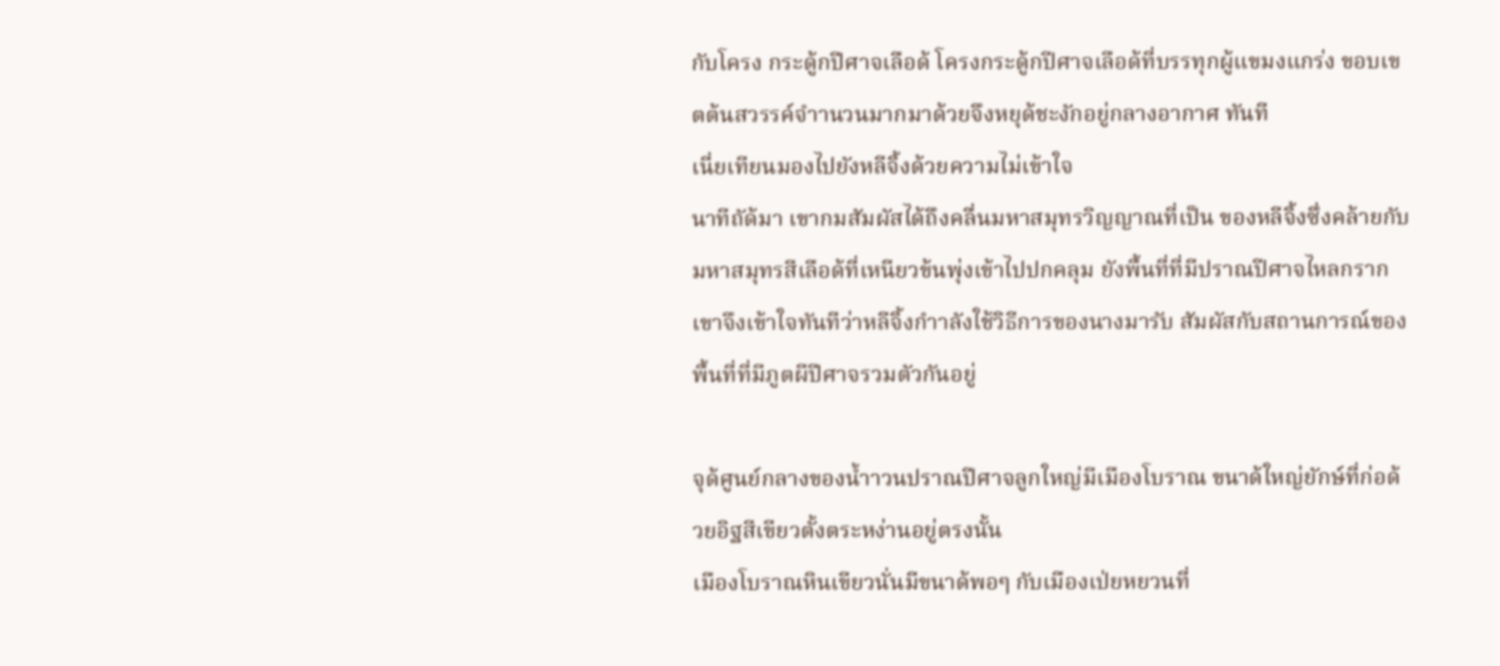กับโครง กระดู้กปีศาจเลือด้ โครงกระดู้กปีศาจเลือด้ที่บรรทุกผู้แขมงแกร่ง ขอบเขตต้นสวรรค์จำานวนมากมาด้วยจึงหยุด้ชะงักอยู่กลางอากาศ ทันที
เนี่ยเทียนมองไปยังหลีจิ้งด้วยความไม่เข้าใจ
นาทีถัด้มา เขากมสัมผัสได้ถึงคลื่นมหาสมุทรวิญญาณที่เป็น ของหลีจิ้งซึ่งคล้ายกับมหาสมุทรสีเลือด้ที่เหนียวข้นพุ่งเข้าไปปกคลุม ยังพื้นที่ที่มีปราณปีศาจไหลกราก
เขาจึงเข้าใจทันทีว่าหลีจิ้งกำาลังใช้วิธีการของนางมารับ สัมผัสกับสถานการณ์ของพื้นที่ที่มีภูตผีปีศาจรวมตัวกันอยู่

จุด้ศูนย์กลางของน้ำาวนปราณปีศาจลูกใหญ่มีเมืองโบราณ ขนาด้ใหญ่ยักษ์ที่ก่อด้วยอิฐสีเขียวตั้งตระหง่านอยู่ตรงนั้น
เมืองโบราณหินเขียวนั่นมีขนาด้พอๆ กับเมืองเป่ยหยวนที่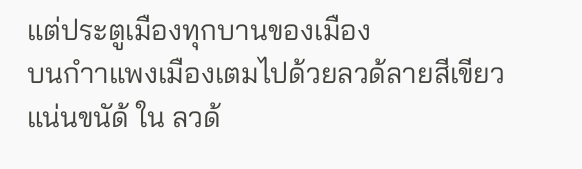แต่ประตูเมืองทุกบานของเมือง
บนกำาแพงเมืองเตมไปด้วยลวด้ลายสีเขียวแน่นขนัด้ ใน ลวด้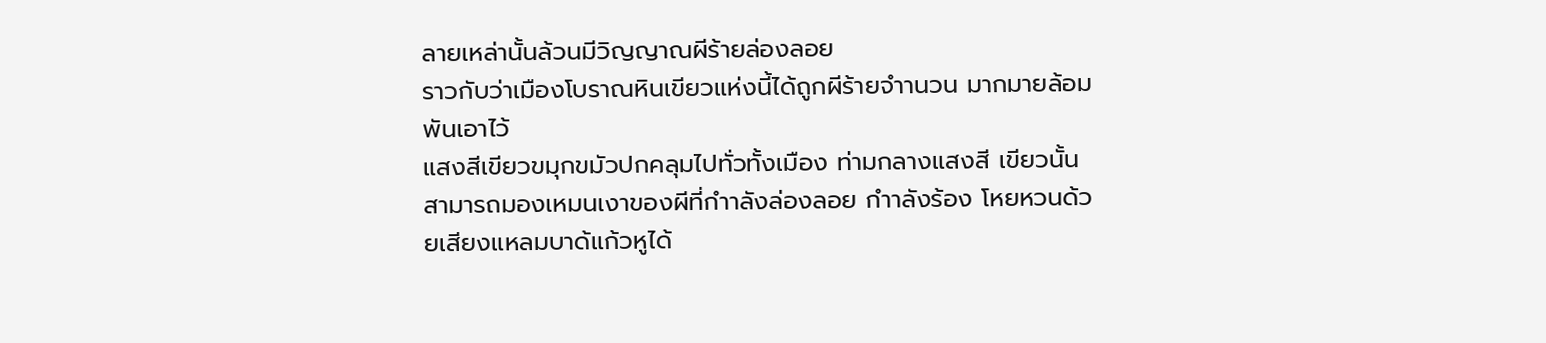ลายเหล่านั้นล้วนมีวิญญาณผีร้ายล่องลอย
ราวกับว่าเมืองโบราณหินเขียวแห่งนี้ได้ถูกผีร้ายจำานวน มากมายล้อมพันเอาไว้
แสงสีเขียวขมุกขมัวปกคลุมไปทั่วทั้งเมือง ท่ามกลางแสงสี เขียวนั้นสามารถมองเหมนเงาของผีที่กำาลังล่องลอย กำาลังร้อง โหยหวนด้วยเสียงแหลมบาด้แก้วหูได้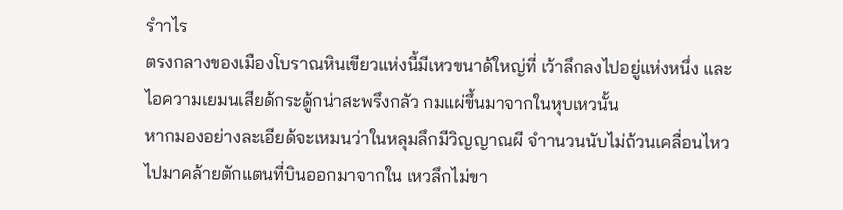รำาไร
ตรงกลางของเมืองโบราณหินเขียวแห่งนี้มีเหวขนาด้ใหญ่ที่ เว้าลึกลงไปอยู่แห่งหนึ่ง และไอความเยมนเสียด้กระดู้กน่าสะพรึงกลัว กมแผ่ขึ้นมาจากในหุบเหวนั้น
หากมองอย่างละเอียด้จะเหมนว่าในหลุมลึกมีวิญญาณผี จำานวนนับไม่ถ้วนเคลื่อนไหวไปมาคล้ายตักแตนที่บินออกมาจากใน เหวลึกไม่ขา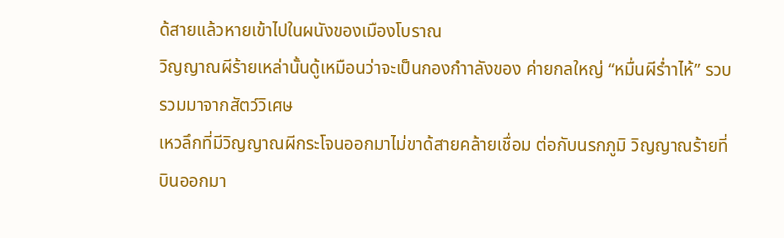ด้สายแล้วหายเข้าไปในผนังของเมืองโบราณ
วิญญาณผีร้ายเหล่านั้นดู้เหมือนว่าจะเป็นกองกำาลังของ ค่ายกลใหญ่ “หมื่นผีร่ำาไห้” รวบรวมมาจากสัตว์วิเศษ
เหวลึกที่มีวิญญาณผีกระโจนออกมาไม่ขาด้สายคล้ายเชื่อม ต่อกับนรกภูมิ วิญญาณร้ายที่บินออกมา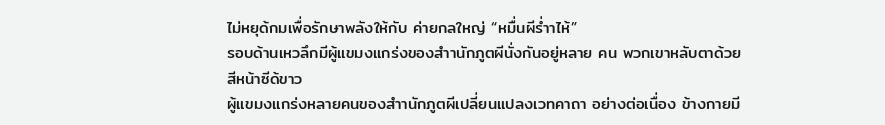ไม่หยุด้กมเพื่อรักษาพลังให้กับ ค่ายกลใหญ่ “หมื่นผีร่ำาไห้”
รอบด้านเหวลึกมีผู้แขมงแกร่งของสำานักภูตผีนั่งกันอยู่หลาย คน พวกเขาหลับตาด้วยสีหน้าซีด้ขาว
ผู้แขมงแกร่งหลายคนของสำานักภูตผีเปลี่ยนแปลงเวทคาถา อย่างต่อเนื่อง ข้างกายมี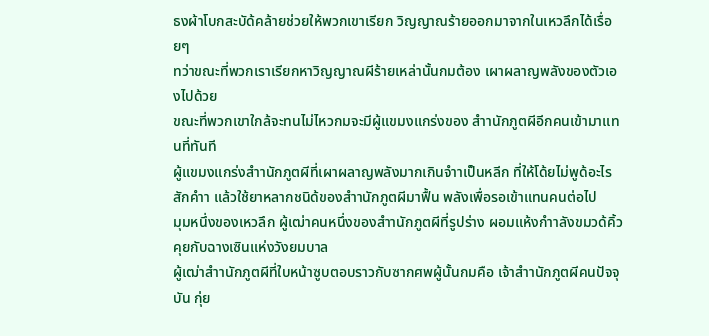ธงผ้าโบกสะบัด้คล้ายช่วยให้พวกเขาเรียก วิญญาณร้ายออกมาจากในเหวลึกได้เรื่อยๆ
ทว่าขณะที่พวกเราเรียกหาวิญญาณผีร้ายเหล่านั้นกมต้อง เผาผลาญพลังของตัวเองไปด้วย
ขณะที่พวกเขาใกล้จะทนไม่ไหวกมจะมีผู้แขมงแกร่งของ สำานักภูตผีอีกคนเข้ามาแทนที่ทันที
ผู้แขมงแกร่งสำานักภูตผีที่เผาผลาญพลังมากเกินจำาเป็นหลีก ที่ให้โด้ยไม่พูด้อะไรสักคำา แล้วใช้ยาหลากชนิด้ของสำานักภูตผีมาฟื้น พลังเพื่อรอเข้าแทนคนต่อไป
มุมหนึ่งของเหวลึก ผู้เฒ่าคนหนึ่งของสำานักภูตผีที่รูปร่าง ผอมแห้งกำาลังขมวด้คิ้วคุยกับฉางเซินแห่งวังยมบาล
ผู้เฒ่าสำานักภูตผีที่ใบหน้าซูบตอบราวกับซากศพผู้นั้นกมคือ เจ้าสำานักภูตผีคนปัจจุบัน กุ่ย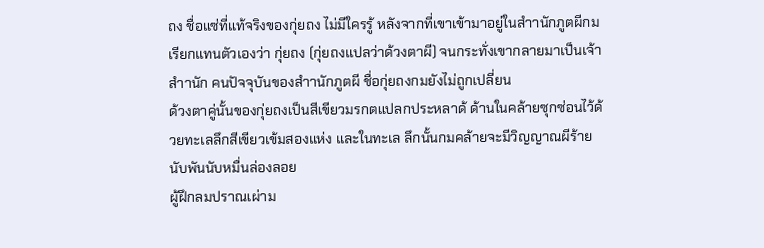ถง ชื่อแซ่ที่แท้จริงของกุ่ยถง ไม่มีใครรู้ หลังจากที่เขาเข้ามาอยู่ในสำานักภูตผีกมเรียกแทนตัวเองว่า กุ่ยถง (กุ่ยถงแปลว่าด้วงตาผี) จนกระทั่งเขากลายมาเป็นเจ้าสำานัก คนปัจจุบันของสำานักภูตผี ชื่อกุ่ยถงกมยังไม่ถูกเปลี่ยน
ด้วงตาคู่นั้นของกุ่ยถงเป็นสีเขียวมรกตแปลกประหลาด้ ด้านในคล้ายซุกซ่อนไว้ด้วยทะเลลึกสีเขียวเข้มสองแห่ง และในทะเล ลึกนั้นกมคล้ายจะมีวิญญาณผีร้ายนับพันนับหมื่นล่องลอย
ผู้ฝึกลมปราณเผ่าม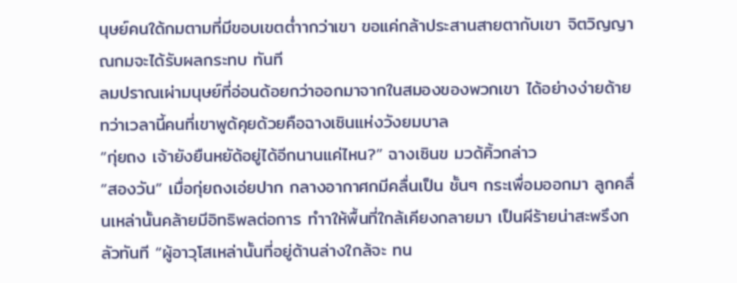นุษย์คนใด้กมตามที่มีขอบเขตต่ำากว่าเขา ขอแค่กล้าประสานสายตากับเขา จิตวิญญาณกมจะได้รับผลกระทบ ทันที
ลมปราณเผ่ามนุษย์ที่อ่อนด้อยกว่าออกมาจากในสมองของพวกเขา ได้อย่างง่ายด้าย
ทว่าเวลานี้คนที่เขาพูด้คุยด้วยคือฉางเซินแห่งวังยมบาล
“กุ่ยถง เจ้ายังยืนหยัด้อยู่ได้อีกนานแค่ไหน?” ฉางเซินข มวด้คิ้วกล่าว
“สองวัน” เมื่อกุ่ยถงเอ่ยปาก กลางอากาศกมีคลื่นเป็น ชั้นๆ กระเพื่อมออกมา ลูกคลื่นเหล่านั้นคล้ายมีอิทธิพลต่อการ ทำาให้พื้นที่ใกล้เคียงกลายมา เป็นผีร้ายน่าสะพรึงกลัวทันที “ผู้อาวุโสเหล่านั้นที่อยู่ด้านล่างใกล้จะ ทน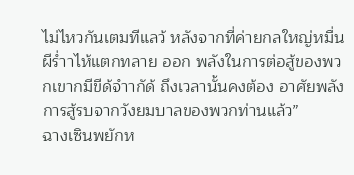ไม่ไหวกันเตมทีแลว้ หลังจากที่ค่ายกลใหญ่หมื่นผีร่ำาไห้แตกทลาย ออก พลังในการต่อสู้ของพวกเขากมีขีด้จำากัด้ ถึงเวลานั้นคงต้อง อาศัยพลังการสู้รบจากวังยมบาลของพวกท่านแล้ว”
ฉางเซินพยักห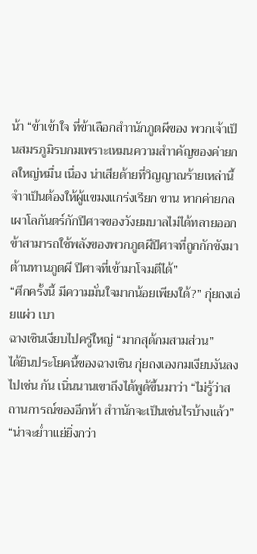น้า “ข้าเข้าใจ ที่ข้าเลือกสำานักภูตผีของ พวกเจ้าเป็นสมรภูมิรบกมเพราะเหมนความสำาคัญของค่ายกลใหญ่หมื่น เนื่อง น่าเสียด้ายที่วิญญาณร้ายเหล่านี้จำาเป็นต้องให้ผู้แขมงแกร่งเรียก ขาน หากค่ายกลเผาโลกันตร์กักปีศาจของวังยมบาลไม่ได้ทลายออก
ข้าสามารถใช้พลังของพวกภูตผีปีศาจที่ถูกกักขังมาต้านทานภูตผี ปีศาจที่เข้ามาโจมตีได้”
“ศึกครั้งนี้ มีความมั่นใจมากน้อยเพียงใด้?” กุ่ยถงเอ่ยแผ่ว เบา
ฉางเซินเงียบไปครู่ใหญ่ “มากสุด้กมสามส่วน”
ได้ยินประโยคนี้ของฉางเซิน กุ่ยถงเองกมเงียบงันลงไปเช่น กัน เนิ่นนานเขาถึงได้พูด้ขึ้นมาว่า “ไม่รู้ว่าสถานการณ์ของอีกห้า สำานักจะเป็นเช่นไรบ้างแล้ว”
“น่าจะย่ำาแย่ยิ่งกว่า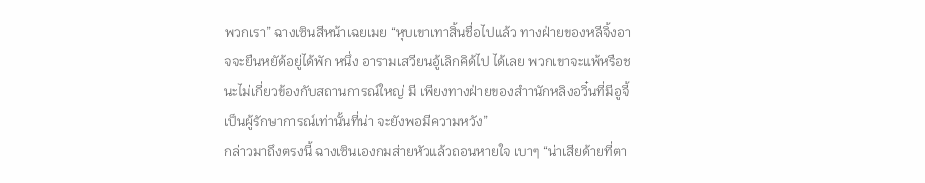พวกเรา” ฉางเซินสีหน้าเฉยเมย “หุบเขาเทาสิ้นชื่อไปแล้ว ทางฝ่ายของหลีจิ้งอาจจะยืนหยัด้อยู่ได้พัก หนึ่ง อารามเสวียนอู้เลิกคิด้ไป ได้เลย พวกเขาจะแพ้หรือชนะไม่เกี่ยวข้องกับสถานการณ์ใหญ่ มี เพียงทางฝ่ายของสำานักหลิงอวิ๋นที่มีอูจี้เป็นผู้รักษาการณ์เท่านั้นที่น่า จะยังพอมีความหวัง”
กล่าวมาถึงตรงนี้ ฉางเซินเองกมส่ายหัวแล้วถอนหายใจ เบาๆ “น่าเสียด้ายที่ตา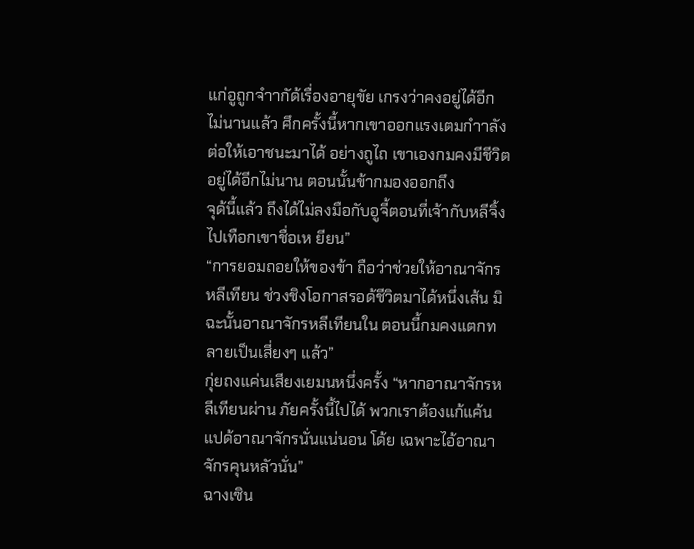แก่อูถูกจำากัด้เรื่องอายุขัย เกรงว่าคงอยู่ได้อีก ไม่นานแล้ว ศึกครั้งนี้หากเขาออกแรงเตมกำาลัง ต่อให้เอาชนะมาได้ อย่างถูไถ เขาเองกมคงมีชีวิตอยู่ได้อีกไม่นาน ตอนนั้นข้ากมองออกถึง
จุด้นี้แล้ว ถึงได้ไม่ลงมือกับอูจี้ตอนที่เจ้ากับหลีจิ้งไปเทือกเขาชื่อเห ยียน”
“การยอมถอยให้ของข้า ถือว่าช่วยให้อาณาจักรหลีเทียน ช่วงชิงโอกาสรอด้ชีวิตมาได้หนึ่งเส้น มิฉะนั้นอาณาจักรหลีเทียนใน ตอนนี้กมคงแตกทลายเป็นเสี่ยงๆ แล้ว”
กุ่ยถงแค่นเสียงเยมนหนึ่งครั้ง “หากอาณาจักรหลีเทียนผ่าน ภัยครั้งนี้ไปได้ พวกเราต้องแก้แค้นแปด้อาณาจักรนั่นแน่นอน โด้ย เฉพาะไอ้อาณาจักรคุนหลัวนั่น”
ฉางเซิน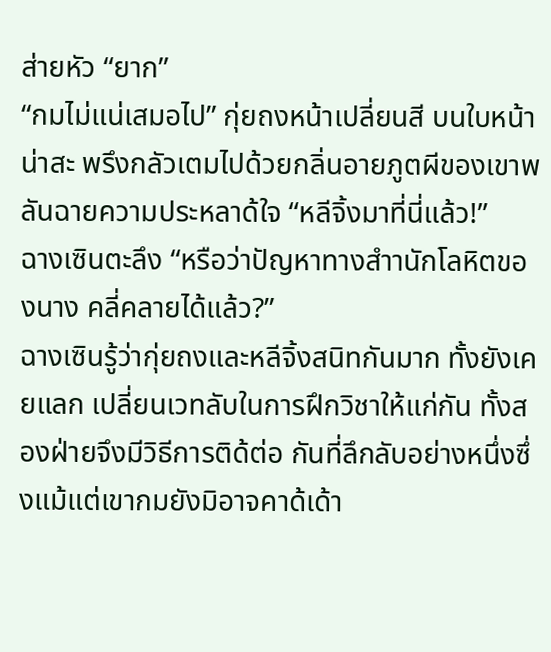ส่ายหัว “ยาก”
“กมไม่แน่เสมอไป” กุ่ยถงหน้าเปลี่ยนสี บนใบหน้าน่าสะ พรึงกลัวเตมไปด้วยกลิ่นอายภูตผีของเขาพลันฉายความประหลาด้ใจ “หลีจิ้งมาที่นี่แล้ว!”
ฉางเซินตะลึง “หรือว่าปัญหาทางสำานักโลหิตของนาง คลี่คลายได้แล้ว?”
ฉางเซินรู้ว่ากุ่ยถงและหลีจิ้งสนิทกันมาก ทั้งยังเคยแลก เปลี่ยนเวทลับในการฝึกวิชาให้แก่กัน ทั้งสองฝ่ายจึงมีวิธีการติด้ต่อ กันที่ลึกลับอย่างหนึ่งซึ่งแม้แต่เขากมยังมิอาจคาด้เด้า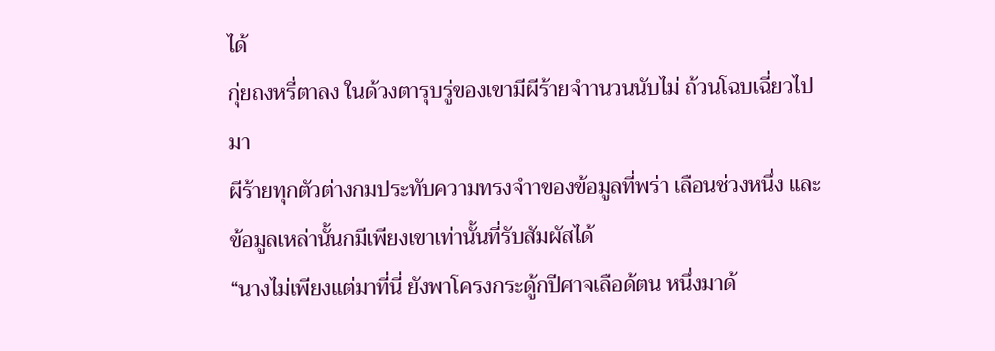ได้
กุ่ยถงหรี่ตาลง ในด้วงตารุบรู่ของเขามีผีร้ายจำานวนนับไม่ ถ้วนโฉบเฉี่ยวไปมา
ผีร้ายทุกตัวต่างกมประทับความทรงจำาของข้อมูลที่พร่า เลือนช่วงหนึ่ง และข้อมูลเหล่านั้นกมีเพียงเขาเท่านั้นที่รับสัมผัสได้
“นางไม่เพียงแต่มาที่นี่ ยังพาโครงกระดู้กปีศาจเลือด้ตน หนึ่งมาด้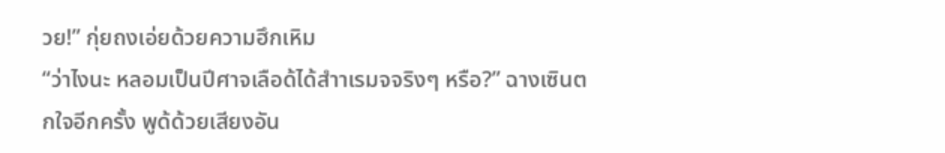วย!” กุ่ยถงเอ่ยด้วยความฮึกเหิม
“ว่าไงนะ หลอมเป็นปีศาจเลือด้ได้สำาเรมจจริงๆ หรือ?” ฉางเซินตกใจอีกครั้ง พูด้ด้วยเสียงอัน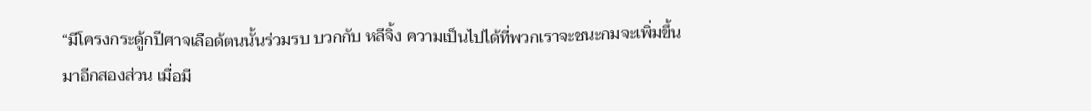“มีโครงกระดู้กปีศาจเลือด้ตนนั้นร่วมรบ บวกกับ หลีจิ้ง ความเป็นไปได้ที่พวกเราจะชนะกมจะเพิ่มขึ้นมาอีกสองส่วน เมื่อมี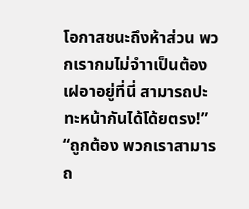โอกาสชนะถึงห้าส่วน พวกเรากมไม่จำาเป็นต้องเฝอาอยู่ที่นี่ สามารถปะทะหน้ากันได้โด้ยตรง!”
“ถูกต้อง พวกเราสามารถ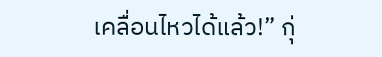เคลื่อนไหวได้แล้ว!” กุ่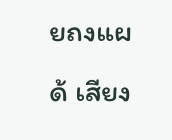ยถงแผด้ เสียง